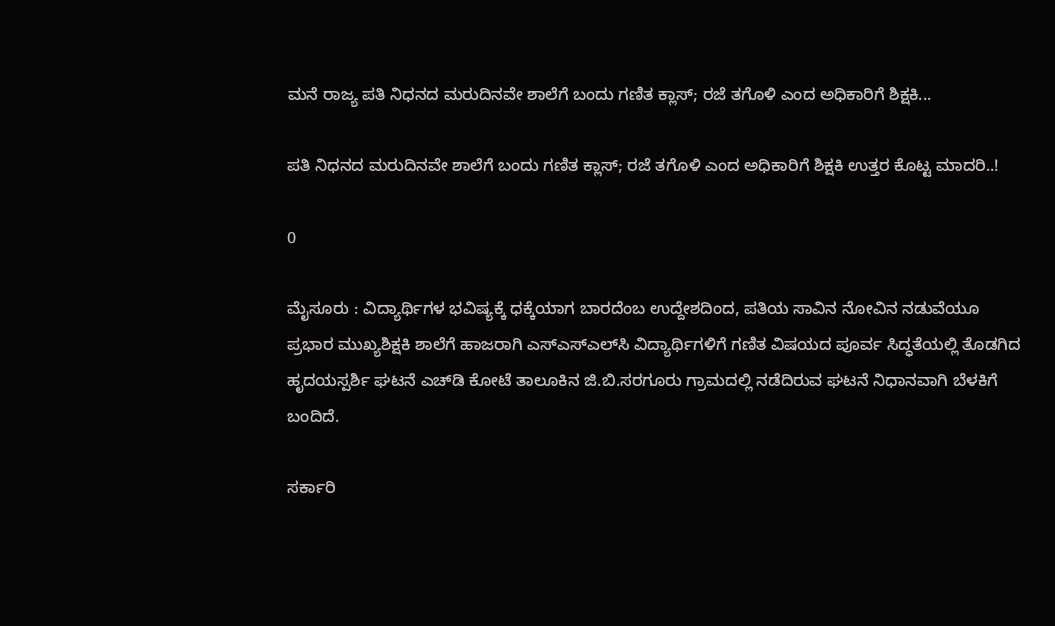ಮನೆ ರಾಜ್ಯ ಪತಿ ನಿಧನದ ಮರುದಿನವೇ ಶಾಲೆಗೆ ಬಂದು ಗಣಿತ ಕ್ಲಾಸ್‌; ರಜೆ ತಗೊಳಿ ಎಂದ ಅಧಿಕಾರಿಗೆ ಶಿಕ್ಷಕಿ...

ಪತಿ ನಿಧನದ ಮರುದಿನವೇ ಶಾಲೆಗೆ ಬಂದು ಗಣಿತ ಕ್ಲಾಸ್‌; ರಜೆ ತಗೊಳಿ ಎಂದ ಅಧಿಕಾರಿಗೆ ಶಿಕ್ಷಕಿ ಉತ್ತರ ಕೊಟ್ಟ ಮಾದರಿ..!

0

ಮೈಸೂರು : ವಿದ್ಯಾರ್ಥಿಗಳ ಭವಿಷ್ಯಕ್ಕೆ ಧಕ್ಕೆಯಾಗ ಬಾರದೆಂಬ ಉದ್ದೇಶದಿಂದ, ಪತಿಯ ಸಾವಿನ ನೋವಿನ ನಡುವೆಯೂ ಪ್ರಭಾರ ಮುಖ್ಯಶಿಕ್ಷಕಿ ಶಾಲೆಗೆ ಹಾಜರಾಗಿ ಎಸ್‌ಎಸ್‌ಎಲ್‌ಸಿ ವಿದ್ಯಾರ್ಥಿಗಳಿಗೆ ಗಣಿತ ವಿಷಯದ ಪೂರ್ವ ಸಿದ್ಧತೆಯಲ್ಲಿ ತೊಡಗಿದ ಹೃದಯಸ್ಪರ್ಶಿ ಘಟನೆ ಎಚ್‌ಡಿ ಕೋಟೆ ತಾಲೂಕಿನ ಜಿ.ಬಿ.ಸರಗೂರು ಗ್ರಾಮದಲ್ಲಿ ನಡೆದಿರುವ ಘಟನೆ ನಿಧಾನವಾಗಿ ಬೆಳಕಿಗೆ ಬಂದಿದೆ.

ಸರ್ಕಾರಿ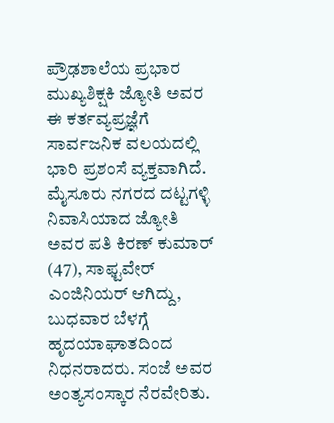ಪ್ರೌಢಶಾಲೆಯ ಪ್ರಭಾರ ಮುಖ್ಯಶಿಕ್ಷಕಿ ಜ್ಯೋತಿ ಅವರ ಈ ಕರ್ತವ್ಯಪ್ರಜ್ಞೆಗೆ ಸಾರ್ವಜನಿಕ ವಲಯದಲ್ಲಿ ಭಾರಿ ಪ್ರಶಂಸೆ ವ್ಯಕ್ತವಾಗಿದೆ. ಮೈಸೂರು ನಗರದ ದಟ್ಟಗಳ್ಳಿ ನಿವಾಸಿಯಾದ ಜ್ಯೋತಿ ಅವರ ಪತಿ ಕಿರಣ್‌ ಕುಮಾರ್‌ (47), ಸಾಫ್ಟವೇರ್‌ ಎಂಜಿನಿಯರ್‌ ಆಗಿದ್ದು, ಬುಧವಾರ ಬೆಳಗ್ಗೆ ಹೃದಯಾಘಾತದಿಂದ ನಿಧನರಾದರು. ಸಂಜೆ ಅವರ ಅಂತ್ಯಸಂಸ್ಕಾರ ನೆರವೇರಿತು.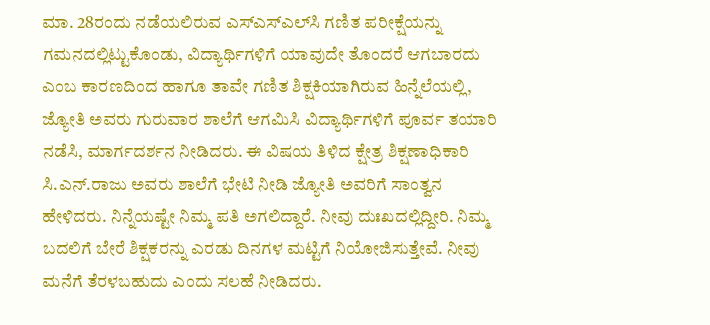ಮಾ. 28ರಂದು ನಡೆಯಲಿರುವ ಎಸ್‌ಎಸ್‌ಎಲ್‌ಸಿ ಗಣಿತ ಪರೀಕ್ಷೆಯನ್ನು ಗಮನದಲ್ಲಿಟ್ಟುಕೊಂಡು, ವಿದ್ಯಾರ್ಥಿಗಳಿಗೆ ಯಾವುದೇ ತೊಂದರೆ ಆಗಬಾರದು ಎಂಬ ಕಾರಣದಿಂದ ಹಾಗೂ ತಾವೇ ಗಣಿತ ಶಿಕ್ಷಕಿಯಾಗಿರುವ ಹಿನ್ನೆಲೆಯಲ್ಲಿ, ಜ್ಯೋತಿ ಅವರು ಗುರುವಾರ ಶಾಲೆಗೆ ಆಗಮಿಸಿ ವಿದ್ಯಾರ್ಥಿಗಳಿಗೆ ಪೂರ್ವ ತಯಾರಿ ನಡೆಸಿ, ಮಾರ್ಗದರ್ಶನ ನೀಡಿದರು. ಈ ವಿಷಯ ತಿಳಿದ ಕ್ಷೇತ್ರ ಶಿಕ್ಷಣಾಧಿಕಾರಿ ಸಿ.ಎನ್‌.ರಾಜು ಅವರು ಶಾಲೆಗೆ ಭೇಟಿ ನೀಡಿ ಜ್ಯೋತಿ ಅವರಿಗೆ ಸಾಂತ್ವನ ಹೇಳಿದರು. ನಿನ್ನೆಯಷ್ಟೇ ನಿಮ್ಮ ಪತಿ ಅಗಲಿದ್ದಾರೆ. ನೀವು ದುಃಖದಲ್ಲಿದ್ದೀರಿ. ನಿಮ್ಮ ಬದಲಿಗೆ ಬೇರೆ ಶಿಕ್ಷಕರನ್ನು ಎರಡು ದಿನಗಳ ಮಟ್ಟಿಗೆ ನಿಯೋಜಿಸುತ್ತೇವೆ. ನೀವು ಮನೆಗೆ ತೆರಳಬಹುದು ಎಂದು ಸಲಹೆ ನೀಡಿದರು.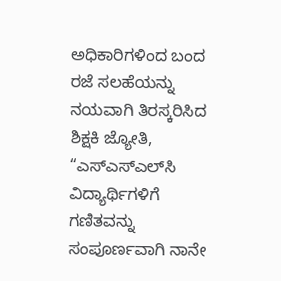ಅಧಿಕಾರಿಗಳಿಂದ ಬಂದ ರಜೆ ಸಲಹೆಯನ್ನು ನಯವಾಗಿ ತಿರಸ್ಕರಿಸಿದ ಶಿಕ್ಷಕಿ ಜ್ಯೋತಿ, “ಎಸ್‌ಎಸ್‌ಎಲ್‌ಸಿ ವಿದ್ಯಾರ್ಥಿಗಳಿಗೆ ಗಣಿತವನ್ನು ಸಂಪೂರ್ಣವಾಗಿ ನಾನೇ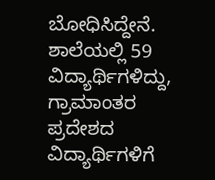ಬೋಧಿಸಿದ್ದೇನೆ. ಶಾಲೆಯಲ್ಲಿ 59 ವಿದ್ಯಾರ್ಥಿಗಳಿದ್ದು, ಗ್ರಾಮಾಂತರ ಪ್ರದೇಶದ ವಿದ್ಯಾರ್ಥಿಗಳಿಗೆ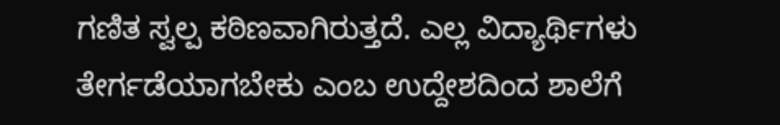ಗಣಿತ ಸ್ವಲ್ಪ ಕಠಿಣವಾಗಿರುತ್ತದೆ. ಎಲ್ಲ ವಿದ್ಯಾರ್ಥಿಗಳು ತೇರ್ಗಡೆಯಾಗಬೇಕು ಎಂಬ ಉದ್ದೇಶದಿಂದ ಶಾಲೆಗೆ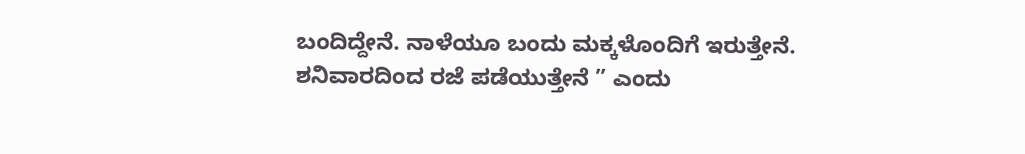ಬಂದಿದ್ದೇನೆ. ನಾಳೆಯೂ ಬಂದು ಮಕ್ಕಳೊಂದಿಗೆ ಇರುತ್ತೇನೆ. ಶನಿವಾರದಿಂದ ರಜೆ ಪಡೆಯುತ್ತೇನೆ ” ಎಂದು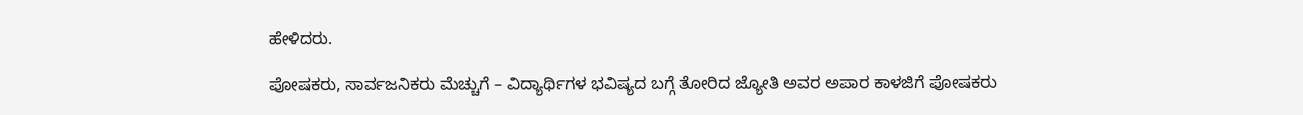ಹೇಳಿದರು.

ಪೋಷಕರು, ಸಾರ್ವಜನಿಕರು ಮೆಚ್ಚುಗೆ – ವಿದ್ಯಾರ್ಥಿಗಳ ಭವಿಷ್ಯದ ಬಗ್ಗೆ ತೋರಿದ ಜ್ಯೋತಿ ಅವರ ಅಪಾರ ಕಾಳಜಿಗೆ ಪೋಷಕರು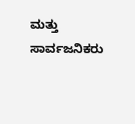ಮತ್ತು ಸಾರ್ವಜನಿಕರು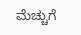ಮೆಚ್ಚುಗೆ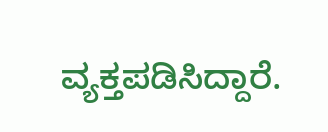ವ್ಯಕ್ತಪಡಿಸಿದ್ದಾರೆ.